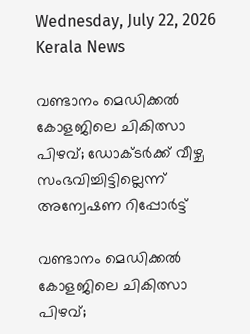Wednesday, July 22, 2026
Kerala News

വണ്ടാനം മെഡിക്കല്‍ കോളജിലെ ചികിത്സാ പിഴവ്; ഡോക്ടര്‍ക്ക് വീഴ്ച സംഭവിച്ചിട്ടില്ലെന്ന് അന്വേഷണ റിപ്പോര്‍ട്ട്

വണ്ടാനം മെഡിക്കല്‍ കോളജിലെ ചികിത്സാ പിഴവ്;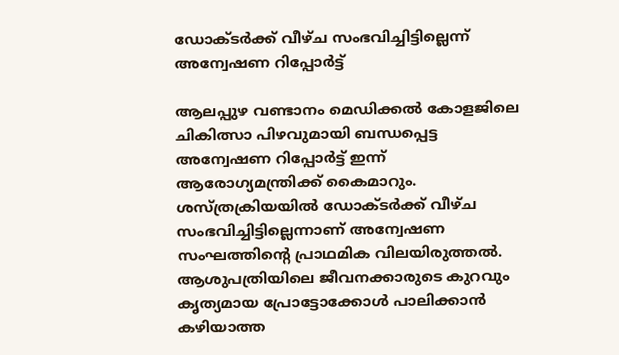ഡോക്ടര്‍ക്ക് വീഴ്ച സംഭവിച്ചിട്ടില്ലെന്ന് അന്വേഷണ റിപ്പോര്‍ട്ട്

ആലപ്പുഴ വണ്ടാനം മെഡിക്കല്‍ കോളജിലെ ചികിത്സാ പിഴവുമായി ബന്ധപ്പെട്ട അന്വേഷണ റിപ്പോര്‍ട്ട് ഇന്ന് ആരോഗ്യമന്ത്രിക്ക് കൈമാറും. ശസ്ത്രക്രിയയില്‍ ഡോക്ടര്‍ക്ക് വീഴ്ച സംഭവിച്ചിട്ടില്ലെന്നാണ് അന്വേഷണ സംഘത്തിന്റെ പ്രാഥമിക വിലയിരുത്തല്‍. ആശുപത്രിയിലെ ജീവനക്കാരുടെ കുറവും കൃത്യമായ പ്രോട്ടോക്കോള്‍ പാലിക്കാന്‍ കഴിയാത്ത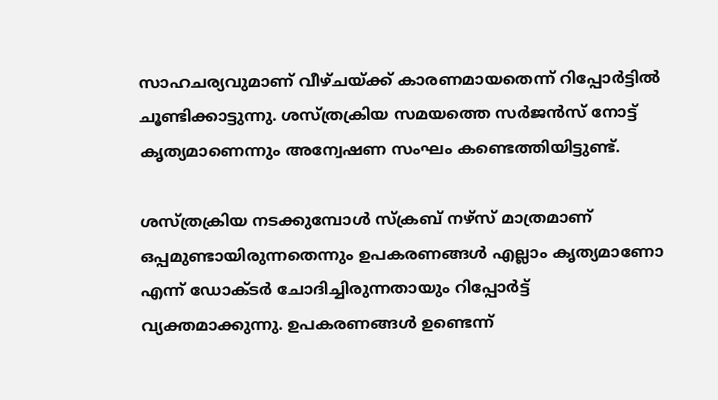സാഹചര്യവുമാണ് വീഴ്ചയ്ക്ക് കാരണമായതെന്ന് റിപ്പോര്‍ട്ടില്‍ ചൂണ്ടിക്കാട്ടുന്നു. ശസ്ത്രക്രിയ സമയത്തെ സര്‍ജന്‍സ് നോട്ട് കൃത്യമാണെന്നും അന്വേഷണ സംഘം കണ്ടെത്തിയിട്ടുണ്ട്.

ശസ്ത്രക്രിയ നടക്കുമ്പോള്‍ സ്‌ക്രബ് നഴ്‌സ് മാത്രമാണ് ഒപ്പമുണ്ടായിരുന്നതെന്നും ഉപകരണങ്ങള്‍ എല്ലാം കൃത്യമാണോ എന്ന് ഡോക്ടര്‍ ചോദിച്ചിരുന്നതായും റിപ്പോര്‍ട്ട് വ്യക്തമാക്കുന്നു. ഉപകരണങ്ങള്‍ ഉണ്ടെന്ന്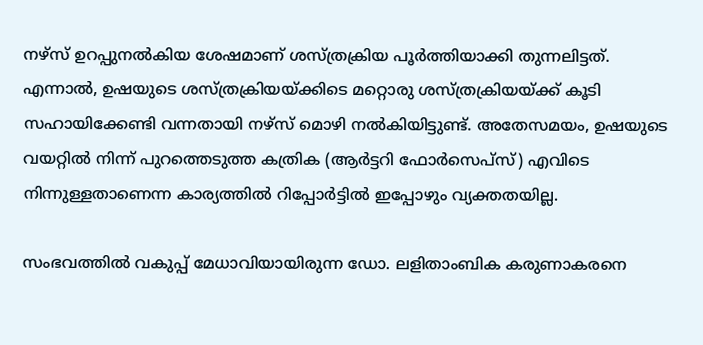നഴ്‌സ് ഉറപ്പുനല്‍കിയ ശേഷമാണ് ശസ്ത്രക്രിയ പൂര്‍ത്തിയാക്കി തുന്നലിട്ടത്. എന്നാല്‍, ഉഷയുടെ ശസ്ത്രക്രിയയ്ക്കിടെ മറ്റൊരു ശസ്ത്രക്രിയയ്ക്ക് കൂടി സഹായിക്കേണ്ടി വന്നതായി നഴ്‌സ് മൊഴി നല്‍കിയിട്ടുണ്ട്. അതേസമയം, ഉഷയുടെ വയറ്റില്‍ നിന്ന് പുറത്തെടുത്ത കത്രിക (ആര്‍ട്ടറി ഫോര്‍സെപ്‌സ്) എവിടെ നിന്നുള്ളതാണെന്ന കാര്യത്തില്‍ റിപ്പോര്‍ട്ടില്‍ ഇപ്പോഴും വ്യക്തതയില്ല.

സംഭവത്തില്‍ വകുപ്പ് മേധാവിയായിരുന്ന ഡോ. ലളിതാംബിക കരുണാകരനെ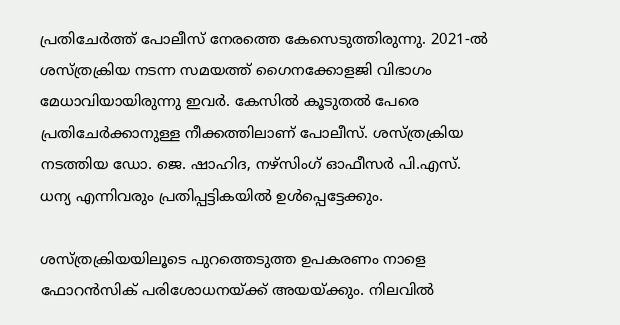പ്രതിചേര്‍ത്ത് പോലീസ് നേരത്തെ കേസെടുത്തിരുന്നു. 2021-ല്‍ ശസ്ത്രക്രിയ നടന്ന സമയത്ത് ഗൈനക്കോളജി വിഭാഗം മേധാവിയായിരുന്നു ഇവര്‍. കേസില്‍ കൂടുതല്‍ പേരെ പ്രതിചേര്‍ക്കാനുള്ള നീക്കത്തിലാണ് പോലീസ്. ശസ്ത്രക്രിയ നടത്തിയ ഡോ. ജെ. ഷാഹിദ, നഴ്‌സിംഗ് ഓഫീസര്‍ പി.എസ്. ധന്യ എന്നിവരും പ്രതിപ്പട്ടികയില്‍ ഉള്‍പ്പെട്ടേക്കും.

ശസ്ത്രക്രിയയിലൂടെ പുറത്തെടുത്ത ഉപകരണം നാളെ ഫോറന്‍സിക് പരിശോധനയ്ക്ക് അയയ്ക്കും. നിലവില്‍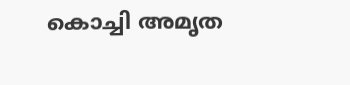കൊച്ചി അമൃത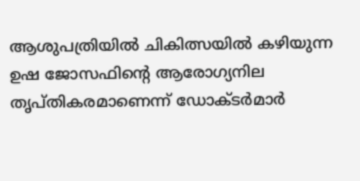ആശുപത്രിയില്‍ ചികിത്സയില്‍ കഴിയുന്ന ഉഷ ജോസഫിന്റെ ആരോഗ്യനില തൃപ്തികരമാണെന്ന് ഡോക്ടര്‍മാര്‍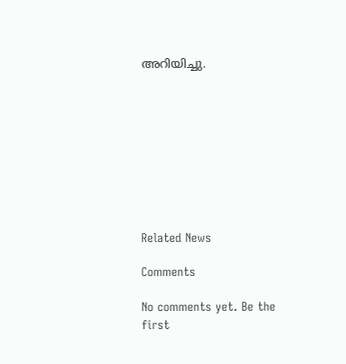അറിയിച്ചു.









Related News

Comments

No comments yet. Be the first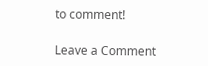to comment!

Leave a Comment